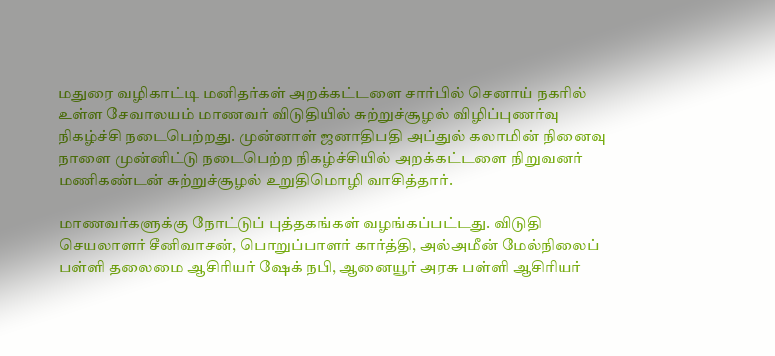மதுரை வழிகாட்டி மனிதர்கள் அறக்கட்டளை சார்பில் செனாய் நகரில் உள்ள சேவாலயம் மாணவர் விடுதியில் சுற்றுச்சூழல் விழிப்புணர்வு நிகழ்ச்சி நடைபெற்றது. முன்னாள் ஜனாதிபதி அப்துல் கலாமின் நினைவு நாளை முன்னிட்டு நடைபெற்ற நிகழ்ச்சியில் அறக்கட்டளை நிறுவனர் மணிகண்டன் சுற்றுச்சூழல் உறுதிமொழி வாசித்தார்.

மாணவர்களுக்கு நோட்டுப் புத்தகங்கள் வழங்கப்பட்டது. விடுதி செயலாளர் சீனிவாசன், பொறுப்பாளர் கார்த்தி, அல்அமீன் மேல்நிலைப் பள்ளி தலைமை ஆசிரியர் ஷேக் நபி, ஆனையூர் அரசு பள்ளி ஆசிரியர்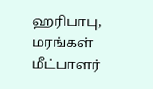ஹரிபாபு, மரங்கள் மீட்பாளர்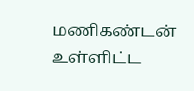மணிகண்டன் உள்ளிட்ட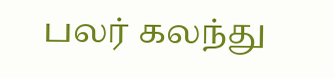பலர் கலந்து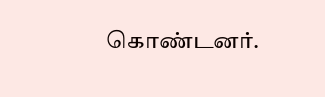கொண்டனர்.